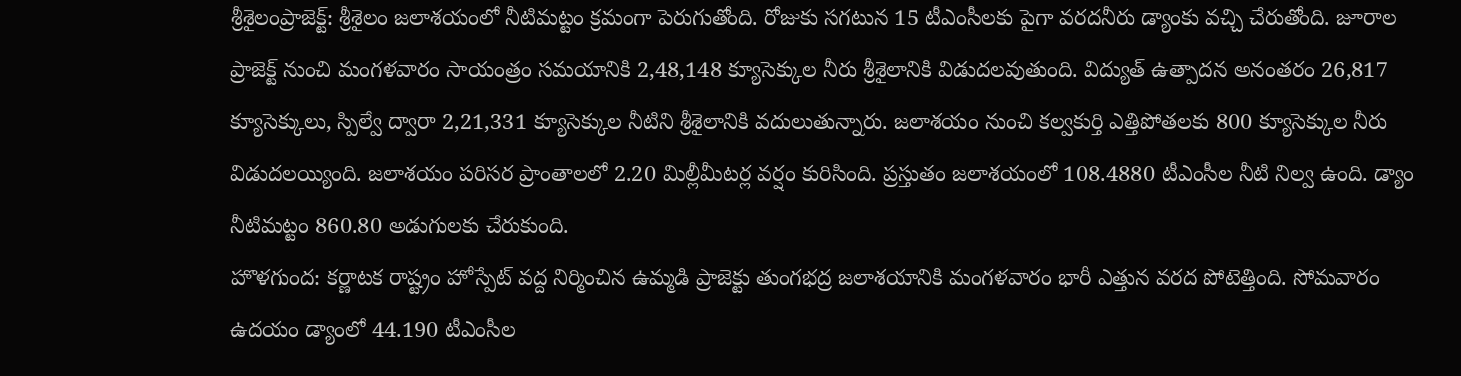శ్రీశైలంప్రాజెక్ట్: శ్రీశైలం జలాశయంలో నీటిమట్టం క్రమంగా పెరుగుతోంది. రోజుకు సగటున 15 టీఎంసీలకు పైగా వరదనీరు డ్యాంకు వచ్చి చేరుతోంది. జూరాల ప్రాజెక్ట్ నుంచి మంగళవారం సాయంత్రం సమయానికి 2,48,148 క్యూసెక్కుల నీరు శ్రీశైలానికి విడుదలవుతుంది. విద్యుత్ ఉత్పాదన అనంతరం 26,817 క్యూసెక్కులు, స్పిల్వే ద్వారా 2,21,331 క్యూసెక్కుల నీటిని శ్రీశైలానికి వదులుతున్నారు. జలాశయం నుంచి కల్వకుర్తి ఎత్తిపోతలకు 800 క్యూసెక్కుల నీరు విడుదలయ్యింది. జలాశయం పరిసర ప్రాంతాలలో 2.20 మిల్లీమీటర్ల వర్షం కురిసింది. ప్రస్తుతం జలాశయంలో 108.4880 టీఎంసీల నీటి నిల్వ ఉంది. డ్యాం నీటిమట్టం 860.80 అడుగులకు చేరుకుంది.
హొళగుంద: కర్ణాటక రాష్ట్రం హోస్పేట్ వద్ద నిర్మించిన ఉమ్మడి ప్రాజెక్టు తుంగభద్ర జలాశయానికి మంగళవారం భారీ ఎత్తున వరద పోటెత్తింది. సోమవారం ఉదయం డ్యాంలో 44.190 టీఎంసీల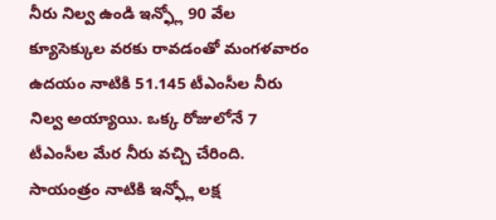నీరు నిల్వ ఉండి ఇన్ఫ్లో 90 వేల క్యూసెక్కుల వరకు రావడంతో మంగళవారం ఉదయం నాటికి 51.145 టీఎంసీల నీరు నిల్వ అయ్యాయి. ఒక్క రోజులోనే 7 టీఎంసీల మేర నీరు వచ్చి చేరింది. సాయంత్రం నాటికి ఇన్ఫ్లో లక్ష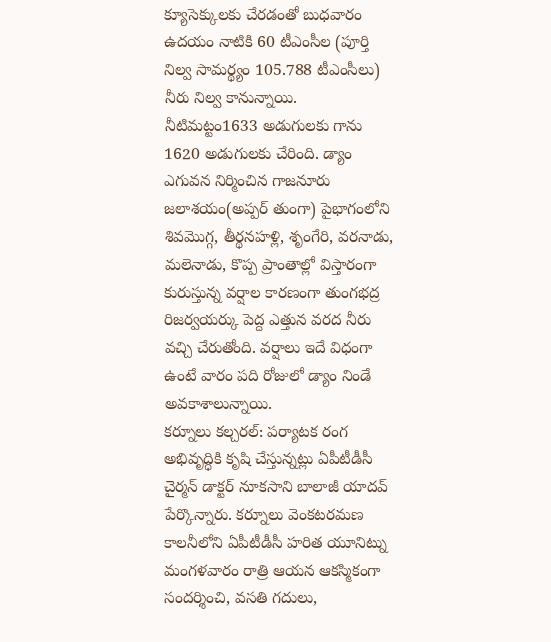క్యూసెక్కులకు చేరడంతో బుధవారం ఉదయం నాటికి 60 టీఎంసీల (పూర్తి నిల్వ సామర్థ్యం 105.788 టీఎంసీలు) నీరు నిల్వ కానున్నాయి. నీటిమట్టం1633 అడుగులకు గాను 1620 అడుగులకు చేరింది. డ్యాం ఎగువన నిర్మించిన గాజనూరు జలాశయం(అప్పర్ తుంగా) పైభాగంలోని శివమొగ్గ, తీర్థనహళ్లి, శృంగేరి, వరనాడు, మలెనాడు, కొప్ప ప్రాంతాల్లో విస్తారంగా కురుస్తున్న వర్షాల కారణంగా తుంగభద్ర రిజర్వయర్కు పెద్ద ఎత్తున వరద నీరు వచ్చి చేరుతోంది. వర్షాలు ఇదే విధంగా ఉంటే వారం పది రోజులో డ్యాం నిండే అవకాశాలున్నాయి.
కర్నూలు కల్చరల్: పర్యాటక రంగ అభివృద్ధికి కృషి చేస్తున్నట్లు ఏపీటీడీసీ చైర్మన్ డాక్టర్ నూకసాని బాలాజీ యాదవ్ పేర్కొన్నారు. కర్నూలు వెంకటరమణ కాలనీలోని ఏపీటీడీసీ హరిత యూనిట్ను మంగళవారం రాత్రి ఆయన ఆకస్మికంగా సందర్శించి, వసతి గదులు,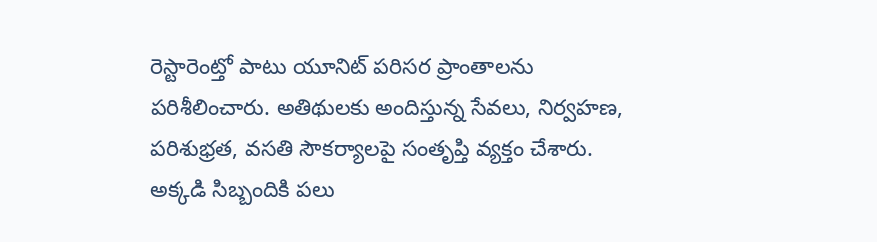రెస్టారెంట్తో పాటు యూనిట్ పరిసర ప్రాంతాలను పరిశీలించారు. అతిథులకు అందిస్తున్న సేవలు, నిర్వహణ, పరిశుభ్రత, వసతి సౌకర్యాలపై సంతృప్తి వ్యక్తం చేశారు. అక్కడి సిబ్బందికి పలు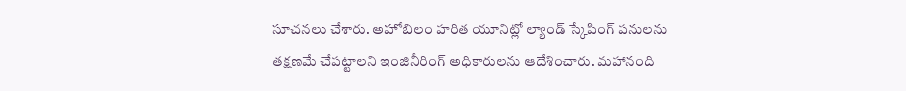సూచనలు చేశారు. అహోబిలం హరిత యూనిట్లో ల్యాండ్ స్కేపింగ్ పనులను తక్షణమే చేపట్టాలని ఇంజినీరింగ్ అధికారులను ఆదేశించారు. మహానంది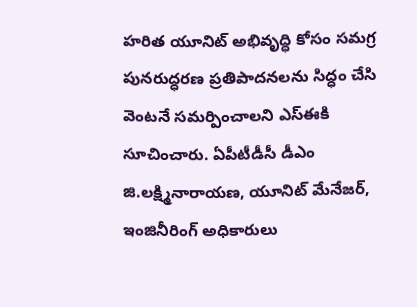హరిత యూనిట్ అభివృద్ధి కోసం సమగ్ర పునరుద్ధరణ ప్రతిపాదనలను సిద్ధం చేసి వెంటనే సమర్పించాలని ఎస్ఈకి సూచించారు. ఏపీటీడీసీ డీఎం జి.లక్ష్మినారాయణ, యూనిట్ మేనేజర్, ఇంజినీరింగ్ అధికారులు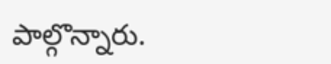పాల్గొన్నారు.